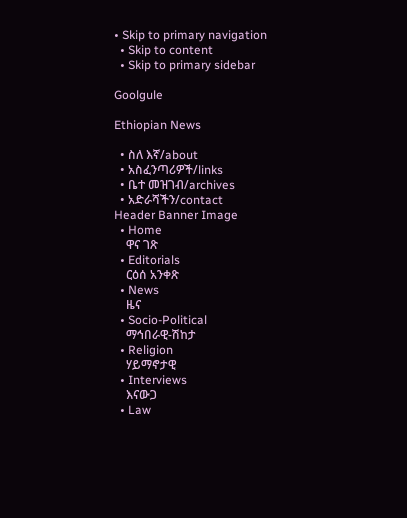• Skip to primary navigation
  • Skip to content
  • Skip to primary sidebar

Goolgule

Ethiopian News

  • ስለ እኛ/about
  • አስፈንጣሪዎች/links
  • ቤተ መዝገብ/archives
  • አድራሻችን/contact
Header Banner Image
  • Home
    ዋና ገጽ
  • Editorials
    ርዕሰ አንቀጽ
  • News
    ዜና
  • Socio-Political
    ማኅበራዊ-ሽከታ
  • Religion
    ሃይማኖታዊ
  • Interviews
    እናውጋ
  • Law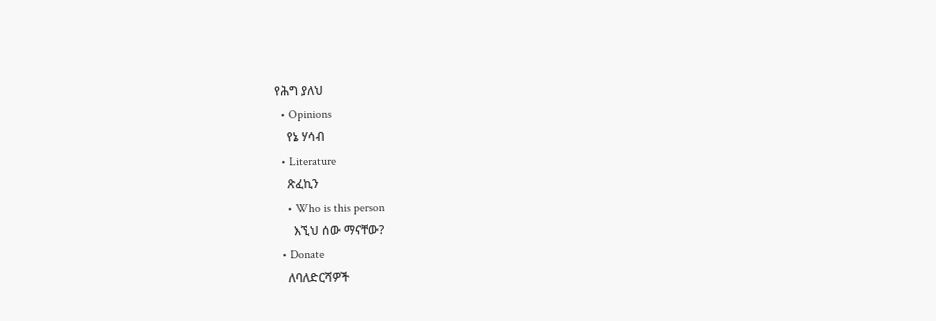የሕግ ያለህ
  • Opinions
    የኔ ሃሳብ
  • Literature
    ጽፈኪን
    • Who is this person
      እኚህ ሰው ማናቸው?
  • Donate
    ለባለድርሻዎች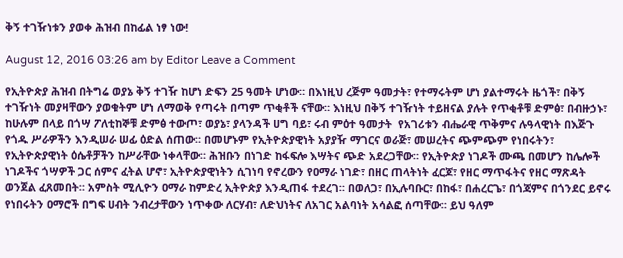ቅኝ ተገዥነቱን ያወቀ ሕዝብ በከፊል ነፃ ነው!

August 12, 2016 03:26 am by Editor Leave a Comment

የኢትዮጵያ ሕዝብ በትግሬ ወያኔ ቅኝ ተገዥ ከሆነ ድፍን 25 ዓመት ሆነው። በእነዚህ ረጅም ዓመታት፣ የተማሩትም ሆነ ያልተማሩት ዜጎች፣ በቅኝ ተገዥነት መያዛቸውን ያወቁትም ሆነ ለማወቅ የጣሩት በጣም ጥቂቶች ናቸው። እነዚህ በቅኝ ተገዥነት ተይዘናል ያሉት የጥቂቶቹ ድምፅ፣ በብዙኃኑ፣ ከሁሉም በላይ በጎሣ ፖለቲከኞቹ ድምፅ ተውጦ፣ ወያኔ፣ ያላንዳች ሀግ ባይ፣ ሩብ ምዕተ ዓመታት  የአገሪቱን ብሔራዊ ጥቅምና ሉዓላዊነት በእጅጉ የጎዱ ሥራዎችን እንዲሠራ ሠፊ ዕድል ሰጠው። በመሆኑም የኢትዮጵያዊነት አያያዥ ማገርና ወራጅ፣ መሠረትና ጭምጭም የነበሩትን፣ የኢትዮጵያዊነት ዕሴቶቻችን ከሥራቸው ነቀላቸው። ሕዝቡን በነገድ ከፋፍሎ እሣትና ጭድ አደረጋቸው። የኢትዮጵያ ነገዶች ሙጫ በመሆን ከሌሎች ነገዶችና ጎሣዎች ጋር ሰምና ፈትል ሆኖ፣ ኢትዮጵያዊነትን ሲገነባ የኖረውን የዐማራ ነገድ፣ በዘር ጠላትነት ፈርጆ፣ የዘር ማጥፋትና የዘር ማጽዳት ወንጀል ፈጸመበት። አምስት ሚሊዮን ዐማራ ከምድረ ኢትዮጵያ እንዲጠፋ ተደረገ። በወለጋ፣ በኢሉባቡር፣ በከፋ፣ በሐረርጌ፣ በጎጃምና በጎንደር ይኖሩ የነበሩትን ዐማሮች በግፍ ሀብት ንብረታቸውን ነጥቀው ለርሃብ፣ ለድህነትና ለአገር አልባነት አሳልፎ ሰጣቸው። ይህ ዓለም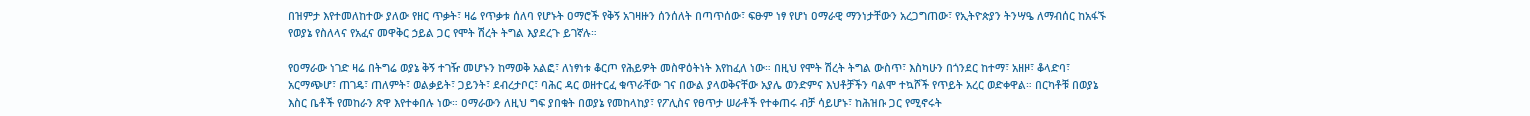በዝምታ እየተመለከተው ያለው የዘር ጥቃት፣ ዛሬ የጥቃቱ ሰለባ የሆኑት ዐማሮች የቅኝ አገዛዙን ሰንሰለት በጣጥሰው፣ ፍፁም ነፃ የሆነ ዐማራዊ ማንነታቸውን አረጋግጠው፣ የኢትዮጵያን ትንሣዔ ለማብሰር ከአፋኙ የወያኔ የስለላና የአፈና መዋቅር ኃይል ጋር የሞት ሽረት ትግል እያደረጉ ይገኛሉ።

የዐማራው ነገድ ዛሬ በትግሬ ወያኔ ቅኝ ተገዥ መሆኑን ከማወቅ አልፎ፣ ለነፃነቱ ቆርጦ የሕይዎት መስዋዕትነት እየከፈለ ነው። በዚህ የሞት ሽረት ትግል ውስጥ፣ እስካሁን በጎንደር ከተማ፣ አዘዞ፣ ቆላድባ፣ አርማጭሆ፣ ጠገዴ፣ ጠለምት፣ ወልቃይት፣ ጋይንት፣ ደብረታቦር፣ ባሕር ዳር ወዘተርፈ ቁጥራቸው ገና በውል ያላወቅናቸው አያሌ ወንድምና እህቶቻችን ባልሞ ተኳሾች የጥይት አረር ወድቀዋል። በርካቶቹ በወያኔ እስር ቤቶች የመከራን ጽዋ እየተቀበሉ ነው። ዐማራውን ለዚህ ግፍ ያበቁት በወያኔ የመከላከያ፣ የፖሊስና የፀጥታ ሠራቶች የተቀጠሩ ብቻ ሳይሆኑ፣ ከሕዝቡ ጋር የሚኖሩት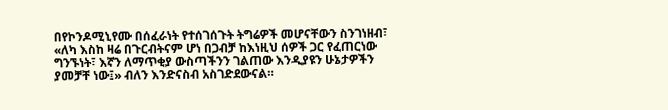በየኮንዶሚኒየሙ በሰፈራነት የተሰገሰጉት ትግሬዎች መሆናቸውን ስንገነዘብ፣ «ለካ እስከ ዛሬ በጉርብትናም ሆነ በጋብቻ ከእነዚህ ሰዎች ጋር የፈጠርነው ግንኙነት፣ እኛን ለማጥቂያ ውስጣችንን ገልጠው እንዲያዩን ሁኔታዎችን ያመቻቸ ነው፤» ብለን እንድናስብ አስገድደውናል።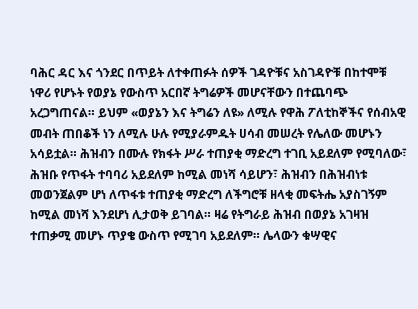ባሕር ዳር እና ጎንደር በጥይት ለተቀጠፉት ሰዎች ገዳዮቹና አስገዳዮቹ በከተሞቹ ነዋሪ የሆኑት የወያኔ የውስጥ አርበኛ ትግሬዎች መሆናቸውን በተጨባጭ አረጋግጠናል። ይህም «ወያኔን እና ትግሬን ለዩ» ለሚሉ የዋሕ ፖለቲከኞችና የሰብአዊ መብት ጠበቆች ነን ለሚሉ ሁሉ የሚያራምዱት ሀሳብ መሠረት የሌለው መሆኑን አሳይቷል። ሕዝብን በሙሉ የክፋት ሥራ ተጠያቂ ማድረግ ተገቢ አይደለም የሚባለው፣ ሕዝቡ የጥፋት ተባባሪ አይደለም ከሚል መነሻ ሳይሆን፣ ሕዝብን በሕዝብነቱ መወንጀልም ሆነ ለጥፋቱ ተጠያቂ ማድረግ ለችግሮቹ ዘላቂ መፍትሔ አያስገኝም ከሚል መነሻ እንደሆነ ሊታወቅ ይገባል። ዛሬ የትግራይ ሕዝብ በወያኔ አገዛዝ ተጠቃሚ መሆኑ ጥያቄ ውስጥ የሚገባ አይደለም። ሌላውን ቁሣዊና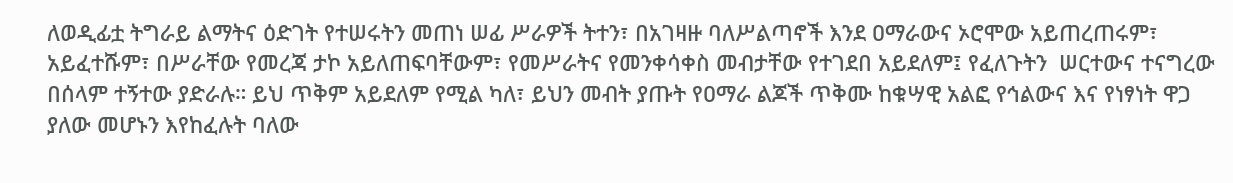ለወዲፊቷ ትግራይ ልማትና ዕድገት የተሠሩትን መጠነ ሠፊ ሥራዎች ትተን፣ በአገዛዙ ባለሥልጣኖች እንደ ዐማራውና ኦሮሞው አይጠረጠሩም፣ አይፈተሹም፣ በሥራቸው የመረጃ ታኮ አይለጠፍባቸውም፣ የመሥራትና የመንቀሳቀስ መብታቸው የተገደበ አይደለም፤ የፈለጉትን  ሠርተውና ተናግረው በሰላም ተኝተው ያድራሉ። ይህ ጥቅም አይደለም የሚል ካለ፣ ይህን መብት ያጡት የዐማራ ልጆች ጥቅሙ ከቁሣዊ አልፎ የኅልውና እና የነፃነት ዋጋ ያለው መሆኑን እየከፈሉት ባለው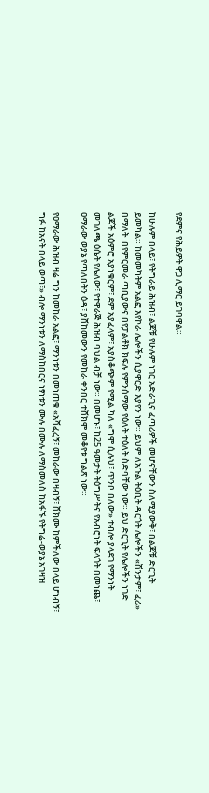የደምና የሕይዎት ዋጋ ሊማር ይገባዋል።

ከሁሉም በላይ፣ የትግራይ ሕዝብ፣ ልጆቹ የሁሉም ነገር አድራጊና ፈጣሪዎች መሆናቸውን ስለሚያውቅ፣ በልጆቹ ድርጊት ይመካል። ከመመካትም አልፎ እየኮራ ሌሎችን ሲያዋርድ እያየን ነው። ይህም ለአጉል ትዕቢት ዳርጎት ሌሎችን «ሽንታም፣ ፈሪ» በማለት  በየምርመራ ጣቢያውና በየፓልቶክ ክፍሉ የምንሰማው የዕለት ተዕለት ስድባቸው ነው። ይህ ድርጊት የሌሎችን ነገድ ልጆች አዕምሮ አያነቁርም፣ ደም አያፈላም፣ አያስቆጭም የሚል ካለ «ግሞ ሲሉህ፣ ጥንቦ በለው» ተብሎ ያላደገ የማንነት መገለጫ ዕሴት የሌለው፣ የተዋራጅ ሕዝብ ባህል ብቻ ነው። በመሆኑ፣ ከ25 ዓመታት ትዕግሥትና የአብሮነት ፍላጎት በመነጨ፣ ዐማራው ወያኔ የጣለበትን ዕዳ፣ ያሸከመውን የመከራ ቀንበር ተሸክሞ መቆየቱ ግልጽ ነው።

የዐማራው ሕዝብ ዛሬ ግን ከመከራ አልፎ፣ ማንነቱን በመነጠቁ «አሻፈረኝ፣ መከራው በዛብኝ፣ ሸክሙ ከምችለው በላይ ሆነብኝ፣ ግፉ ከአናት በላይ ወጣ፣» ብሎ ማንነቱን ለማስከበርና ነፃነቱን ሙሉ በሙሉ ለማስመለስ ከአፋኙ የትግሬ-ወያኔ አገዛዝ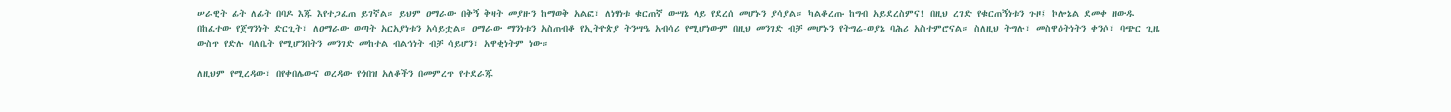ሠራዊት ፊት ለፊት በባዶ እጁ እየተጋፈጠ ይገኛል። ይህም ዐማራው በቅኝ ቅዛት መያዙን ከማወቅ አልፎ፣ ለነፃነቱ ቁርጠኛ ውሣኔ ላይ የደረሰ መሆኑን ያሳያል። ካልቆረጡ ከግብ አይደረስምና! በዚህ ረገድ የቁርጠኝነቱን ጉዞ፤ ኮሎኔል ደመቀ ዘውዱ በከፈተው የጀግንነት ድርጊት፣ ለዐማራው ወጣት አርአያነቱን አሳይቷል። ዐማራው ማንነቱን አስጠብቆ የኢትዮጵያ ትንሣዔ አብሳሪ የሚሆነውም በዚህ መንገድ ብቻ መሆኑን የትግሬ-ወያኔ ባሕሪ አስተምሮናል። ስለዚህ ትግሉ፣ መስዋዕትነትን ቀንሶ፣ ባጭር ጊዜ ውስጥ የድሉ ባለቤት የሚሆንበትን መንገድ መከተል ብልኅነት ብቻ ሳይሆን፣ አዋቂነትም ነው።

ለዚህም የሚረዳው፣ በየቀበሌውና ወረዳው የጎበዝ አለቆችን በመምረጥ የተደራጁ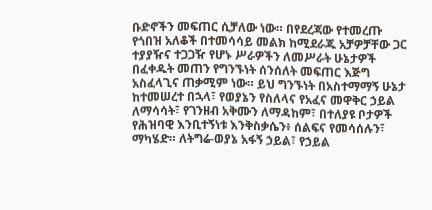ቡድኖችን መፍጠር ሲቻለው ነው። በየደረጃው የተመረጡ የጎበዝ አለቆች በተመሳሳይ መልክ ከሚደራጁ አቻዎቻቸው ጋር ተያያዥና ተጋጋዥ የሆኑ ሥራዎችን ለመሥራት ሁኔታዎች በፈቀዱት መጠን የግንኙነት ሰንሰለት መፍጠር እጅግ አስፈላጊና ጠቃሚም ነው። ይህ ግንኙነት በአስተማማኝ ሁኔታ ከተመሠረተ በኋላ፣ የወያኔን የስለላና የአፈና መዋቅር ኃይል ለማሳሳት፣ የገንዘብ አቅሙን ለማዳከም፣ በተለያዩ ቦታዎች የሕዝባዊ እንቢተኝነቱ እንቅስቃሴን፥ ሰልፍና የመሳሰሉን፣ ማካሄድ። ለትግሬ-ወያኔ አፋኝ ኃይል፣ የኃይል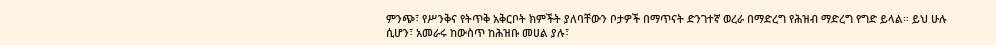ምንጭ፣ የሥንቅና የትጥቅ አቅርቦት ክምችት ያለባቸውን ቦታዎች በማጥናት ድንገተኛ ወረራ በማድረግ የሕዝብ ማድረግ የግድ ይላል። ይህ ሁሉ ሲሆን፣ አመራሩ ከውስጥ ከሕዝቡ መሀል ያሉ፣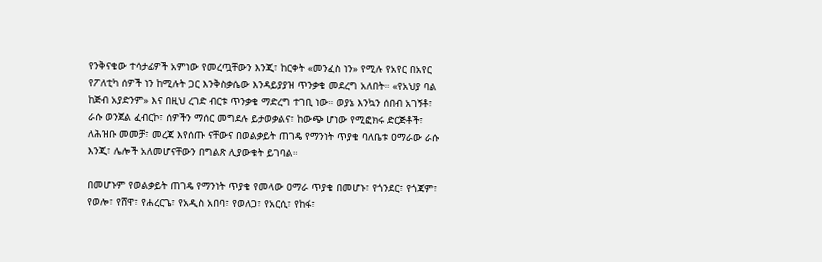የንቅናቄው ተሳታፊዎች አምነው የመረጧቸውን እንጂ፣ ከርቀት «መንፈስ ነን» የሚሉ የአየር በአየር የፖለቲካ ሰዎች ነን ከሚሉት ጋር እንቅስቃሴው እንዳይያያዝ ጥንቃቄ መደረግ አለበት። «የአህያ ባል ከጅብ አያድንም» እና በዚህ ረገድ ብርቱ ጥንቃቄ ማድረግ ተገቢ ነው። ወያኔ እንኳን ሰበብ አገኝቶ፣ ራሱ ወንጀል ፈብርኮ፣ ሰዎችን ማሰር መግደሉ ይታወቃልና፣ ከውጭ ሆነው የሚፎክሩ ድርጅቶች፣ ለሕዝቡ መመቻ፣ መረጃ እየሰጡ ናቸውና በወልቃይት ጠገዴ የማንነት ጥያቄ ባለቤቱ ዐማራው ራሱ እንጂ፣ ሌሎች አለመሆናቸውን በግልጽ ሊያውቁት ይገባል።

በመሆኑም የወልቃይት ጠገዴ የማንነት ጥያቄ የመላው ዐማራ ጥያቄ በመሆኑ፣ የጎንደር፣ የጎጃም፣ የወሎ፣ የሸዋ፣ የሐረርጌ፣ የአዲስ አበባ፣ የወለጋ፣ የአርሲ፣ የከፋ፣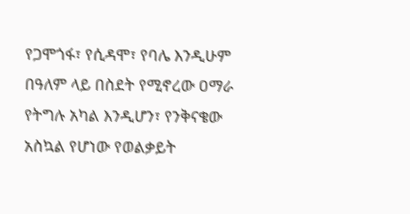የጋሞጎፋ፣ የሲዳሞ፣ የባሌ እንዲሁም በዓለም ላይ በስደት የሚኖረው ዐማራ የትግሉ አካል እንዲሆን፣ የንቅናቄው አስኳል የሆነው የወልቃይት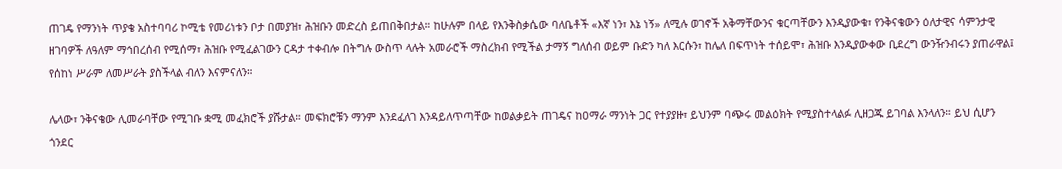ጠገዴ የማንነት ጥያቄ አስተባባሪ ኮሚቴ የመሪነቱን ቦታ በመያዝ፣ ሕዝቡን መድረስ ይጠበቅበታል። ከሁሉም በላይ የእንቅስቃሴው ባለቤቶች «እኛ ነን፣ እኔ ነኝ» ለሚሉ ወገኖች አቅማቸውንና ቁርጣቸውን እንዲያውቁ፣ የንቅናቄውን ዕለታዊና ሳምንታዊ ዘገባዎች ለዓለም ማኅበረሰብ የሚሰማ፣ ሕዝቡ የሚፈልገውን ርዳታ ተቀብሎ በትግሉ ውስጥ ላሉት አመራሮች ማስረክብ የሚችል ታማኝ ግለሰብ ወይም ቡድን ካለ እርሱን፣ ከሌለ በፍጥነት ተሰይሞ፣ ሕዝቡ እንዲያውቀው ቢደረግ ውንዥንብሩን ያጠራዋል፤ የሰከነ ሥራም ለመሥራት ያስችላል ብለን እናምናለን።

ሌላው፣ ንቅናቄው ሊመራባቸው የሚገቡ ቋሚ መፈክሮች ያሹታል። መፍክሮቹን ማንም እንደፈለገ እንዳይለጥጣቸው ከወልቃይት ጠገዴና ከዐማራ ማንነት ጋር የተያያዙ፣ ይህንም ባጭሩ መልዕክት የሚያስተላልፉ ሊዘጋጁ ይገባል እንላለን። ይህ ሲሆን ጎንደር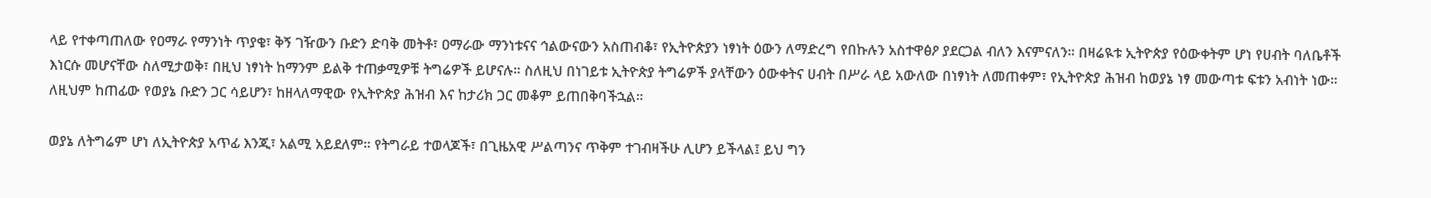ላይ የተቀጣጠለው የዐማራ የማንነት ጥያቄ፣ ቅኝ ገዥውን ቡድን ድባቅ መትቶ፣ ዐማራው ማንነቱናና ኅልውናውን አስጠብቆ፣ የኢትዮጵያን ነፃነት ዕውን ለማድረግ የበኩሉን አስተዋፅዖ ያደርጋል ብለን እናምናለን። በዛሬዪቱ ኢትዮጵያ የዕውቀትም ሆነ የሀብት ባለቤቶች እነርሱ መሆናቸው ስለሚታወቅ፣ በዚህ ነፃነት ከማንም ይልቅ ተጠቃሚዎቹ ትግሬዎች ይሆናሉ። ስለዚህ በነገይቱ ኢትዮጵያ ትግሬዎች ያላቸውን ዕውቀትና ሀብት በሥራ ላይ አውለው በነፃነት ለመጠቀም፣ የኢትዮጵያ ሕዝብ ከወያኔ ነፃ መውጣቱ ፍቱን አብነት ነው። ለዚህም ከጠፊው የወያኔ ቡድን ጋር ሳይሆን፣ ከዘላለማዊው የኢትዮጵያ ሕዝብ እና ከታሪክ ጋር መቆም ይጠበቅባችኋል።

ወያኔ ለትግሬም ሆነ ለኢትዮጵያ አጥፊ እንጂ፣ አልሚ አይደለም። የትግራይ ተወላጆች፣ በጊዜአዊ ሥልጣንና ጥቅም ተገብዛችሁ ሊሆን ይችላል፤ ይህ ግን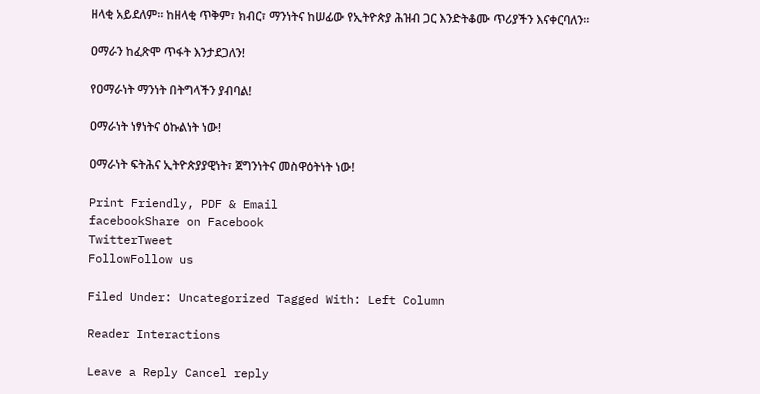ዘላቂ አይደለም። ከዘላቂ ጥቅም፣ ክብር፣ ማንነትና ከሠፊው የኢትዮጵያ ሕዝብ ጋር እንድትቆሙ ጥሪያችን እናቀርባለን።

ዐማራን ከፈጽሞ ጥፋት እንታደጋለን!

የዐማራነት ማንነት በትግላችን ያብባል!

ዐማራነት ነፃነትና ዕኩልነት ነው!

ዐማራነት ፍትሕና ኢትዮጵያያዊነት፣ ጀግንነትና መስዋዕትነት ነው!

Print Friendly, PDF & Email
facebookShare on Facebook
TwitterTweet
FollowFollow us

Filed Under: Uncategorized Tagged With: Left Column

Reader Interactions

Leave a Reply Cancel reply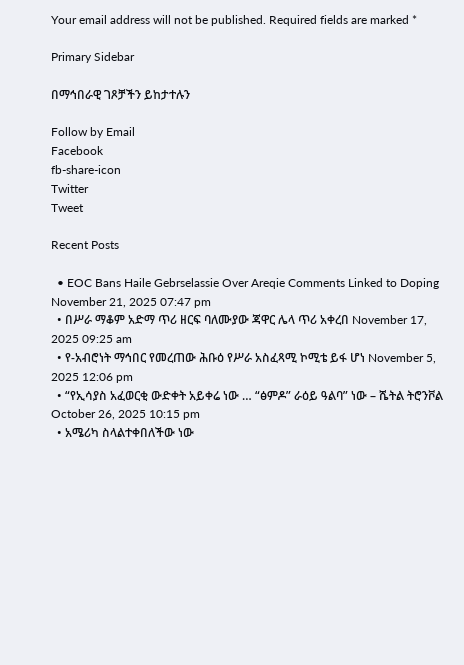Your email address will not be published. Required fields are marked *

Primary Sidebar

በማኅበራዊ ገጾቻችን ይከታተሉን

Follow by Email
Facebook
fb-share-icon
Twitter
Tweet

Recent Posts

  • EOC Bans Haile Gebrselassie Over Areqie Comments Linked to Doping November 21, 2025 07:47 pm
  • በሥራ ማቆም አድማ ጥሪ ዘርፍ ባለሙያው ጃዋር ሌላ ጥሪ አቀረበ November 17, 2025 09:25 am
  • የ-አብሮነት ማኅበር የመረጠው ሕቡዕ የሥራ አስፈጻሚ ኮሚቴ ይፋ ሆነ November 5, 2025 12:06 pm
  • “የኢሳያስ አፈወርቂ ውድቀት አይቀሬ ነው … “ፅምዶ” ራዕይ ዓልባ” ነው – ሼትል ትሮንቮል October 26, 2025 10:15 pm
  • አሜሪካ ስላልተቀበለችው ነው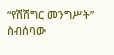“የሽሽግር መንግሥት” ስብሰባው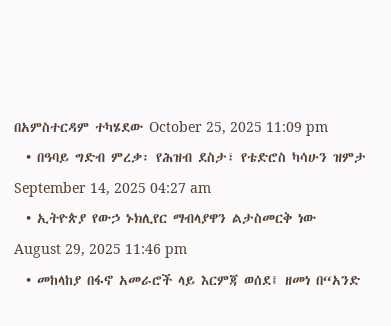በአምስተርዳም ተካሄደው October 25, 2025 11:09 pm
  • በዓባይ ግድብ ምረቃ፡ የሕዝብ ደስታ፣ የቴድሮስ ካሳሁን ዝምታ September 14, 2025 04:27 am
  • ኢትዮጵያ የውኃ ኑክሊየር ማብላያዋን ልታስመርቅ ነው  August 29, 2025 11:46 pm
  • መከላከያ በፋኖ አመራሮች ላይ እርምጃ ወሰደ፤ ዘመነ በ“አንድ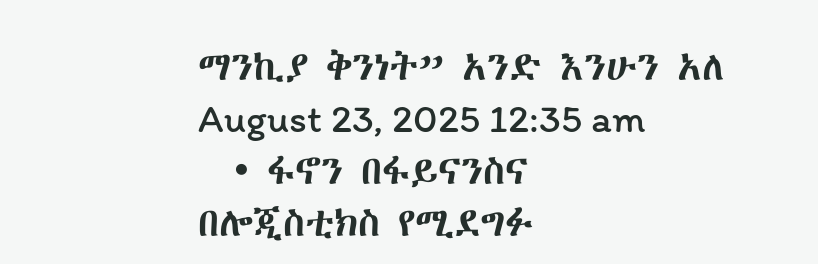ማንኪያ ቅንነት” አንድ እንሁን አለ August 23, 2025 12:35 am
  • ፋኖን በፋይናንስና በሎጂስቲክስ የሚደግፉ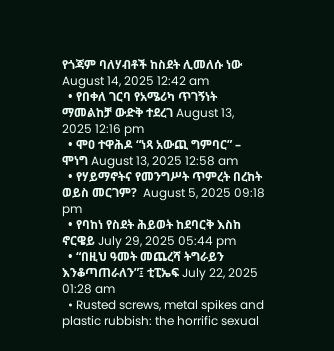የጎጃም ባለሃብቶች ከስደት ሊመለሱ ነው August 14, 2025 12:42 am
  • የበቀለ ገርባ የአሜሪካ ጥገኝነት ማመልከቻ ውድቅ ተደረገ August 13, 2025 12:16 pm
  • ሞዐ ተዋሕዶ “ነጻ አውጪ ግምባር” – ሞነግ August 13, 2025 12:58 am
  • የሃይማኖትና የመንግሥት ጥምረት በረከት ወይስ መርገም?  August 5, 2025 09:18 pm
  • የባከነ የስደት ሕይወት ከደባርቅ እስከ ኖርዌይ July 29, 2025 05:44 pm
  • “በዚህ ዓመት መጨረሻ ትግራይን እንቆጣጠራለን”፤ ቲፒኤፍ July 22, 2025 01:28 am
  • Rusted screws, metal spikes and plastic rubbish: the horrific sexual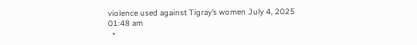violence used against Tigray’s women July 4, 2025 01:48 am
  •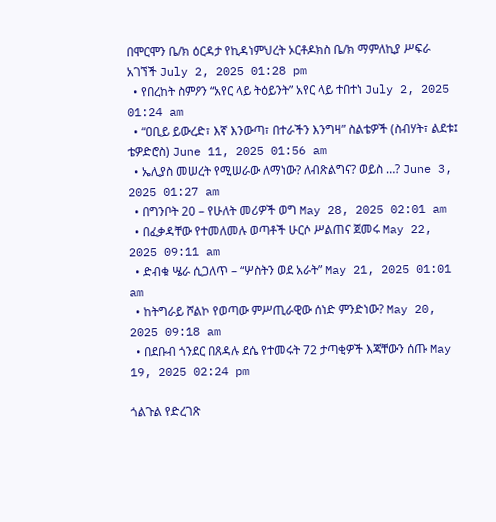በሞርሞን ቤ/ክ ዕርዳታ የኪዳነምህረት ኦርቶዶክስ ቤ/ክ ማምለኪያ ሥፍራ አገኘች July 2, 2025 01:28 pm
  • የበረከት ስምዖን “አየር ላይ ትዕይንት” አየር ላይ ተበተነ July 2, 2025 01:24 am
  • “ዐቢይ ይውረድ፣ እኛ እንውጣ፣ በተራችን እንግዛ” ስልቴዎች (ስብሃት፣ ልደቱ፤ ቴዎድሮስ) June 11, 2025 01:56 am
  • ኤሊያስ መሠረት የሚሠራው ለማነው? ለብጽልግና? ወይስ …? June 3, 2025 01:27 am
  • በግንቦት 20 – የሁለት መሪዎች ወግ May 28, 2025 02:01 am
  • በፈቃዳቸው የተመለመሉ ወጣቶች ሁርሶ ሥልጠና ጀመሩ May 22, 2025 09:11 am
  • ድብቁ ሤራ ሲጋለጥ – “ሦስትን ወደ አራት” May 21, 2025 01:01 am
  • ከትግራይ ሾልኮ የወጣው ምሥጢራዊው ሰነድ ምንድነው? May 20, 2025 09:18 am
  • በደቡብ ጎንደር በጸዳሉ ደሴ የተመሩት 72 ታጣቂዎች እጃቸውን ሰጡ May 19, 2025 02:24 pm

ጎልጉል የድረገጽ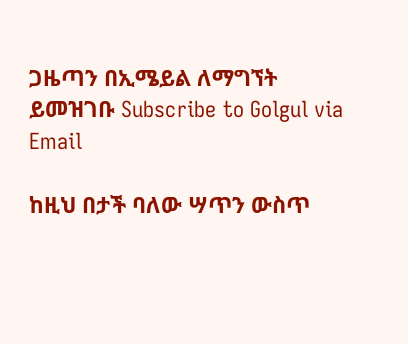ጋዜጣን በኢሜይል ለማግኘት ይመዝገቡ Subscribe to Golgul via Email

ከዚህ በታች ባለው ሣጥን ውስጥ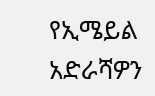የኢሜይል አድራሻዎን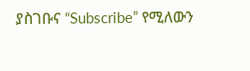ያስገቡና “Subscribe” የሚለውን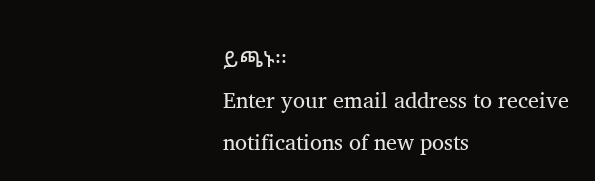ይጫኑ፡፡
Enter your email address to receive notifications of new posts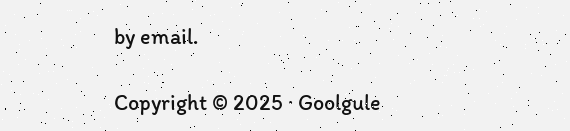by email.

Copyright © 2025 · Goolgule